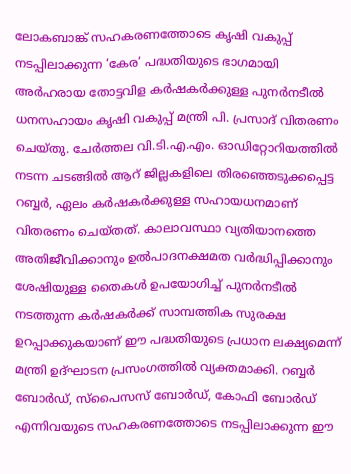ലോകബാങ്ക് സഹകരണത്തോടെ കൃഷി വകുപ്പ് നടപ്പിലാക്കുന്ന ‘കേര’ പദ്ധതിയുടെ ഭാഗമായി അർഹരായ തോട്ടവിള കർഷകർക്കുള്ള പുനർനടീൽ ധനസഹായം കൃഷി വകുപ്പ് മന്ത്രി പി. പ്രസാദ് വിതരണം ചെയ്തു. ചേർത്തല വി.ടി.എ.എം. ഓഡിറ്റോറിയത്തിൽ നടന്ന ചടങ്ങിൽ ആറ് ജില്ലകളിലെ തിരഞ്ഞെടുക്കപ്പെട്ട റബ്ബർ, ഏലം കർഷകർക്കുള്ള സഹായധനമാണ് വിതരണം ചെയ്തത്. കാലാവസ്ഥാ വ്യതിയാനത്തെ അതിജീവിക്കാനും ഉൽപാദനക്ഷമത വർദ്ധിപ്പിക്കാനും ശേഷിയുള്ള തൈകൾ ഉപയോഗിച്ച് പുനർനടീൽ നടത്തുന്ന കർഷകർക്ക് സാമ്പത്തിക സുരക്ഷ ഉറപ്പാക്കുകയാണ് ഈ പദ്ധതിയുടെ പ്രധാന ലക്ഷ്യമെന്ന് മന്ത്രി ഉദ്ഘാടന പ്രസംഗത്തിൽ വ്യക്തമാക്കി. റബ്ബർ ബോർഡ്, സ്പൈസസ് ബോർഡ്, കോഫി ബോർഡ് എന്നിവയുടെ സഹകരണത്തോടെ നടപ്പിലാക്കുന്ന ഈ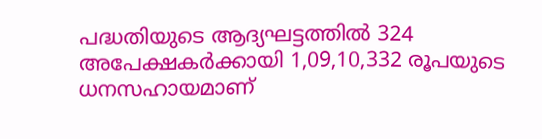പദ്ധതിയുടെ ആദ്യഘട്ടത്തിൽ 324 അപേക്ഷകർക്കായി 1,09,10,332 രൂപയുടെ ധനസഹായമാണ്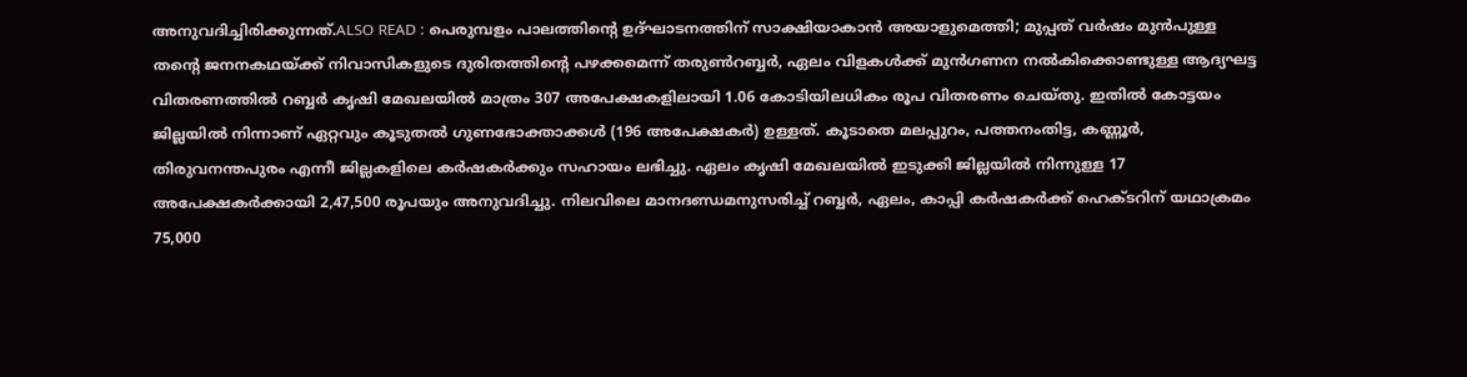അനുവദിച്ചിരിക്കുന്നത്.ALSO READ : പെരുമ്പളം പാലത്തിൻ്റെ ഉദ്ഘാടനത്തിന് സാക്ഷിയാകാൻ അയാളുമെത്തി; മുപ്പത് വർഷം മുൻപുള്ള തൻ്റെ ജനനകഥയ്ക്ക് നിവാസികളുടെ ദുരിതത്തിൻ്റെ പ‍ഴക്കമെന്ന് തരുണ്‍റബ്ബർ, ഏലം വിളകൾക്ക് മുൻഗണന നൽകിക്കൊണ്ടുള്ള ആദ്യഘട്ട വിതരണത്തിൽ റബ്ബർ കൃഷി മേഖലയിൽ മാത്രം 307 അപേക്ഷകളിലായി 1.06 കോടിയിലധികം രൂപ വിതരണം ചെയ്തു. ഇതിൽ കോട്ടയം ജില്ലയിൽ നിന്നാണ് ഏറ്റവും കൂടുതൽ ഗുണഭോക്താക്കൾ (196 അപേക്ഷകർ) ഉള്ളത്. കൂടാതെ മലപ്പുറം, പത്തനംതിട്ട, കണ്ണൂർ, തിരുവനന്തപുരം എന്നീ ജില്ലകളിലെ കർഷകർക്കും സഹായം ലഭിച്ചു. ഏലം കൃഷി മേഖലയിൽ ഇടുക്കി ജില്ലയിൽ നിന്നുള്ള 17 അപേക്ഷകർക്കായി 2,47,500 രൂപയും അനുവദിച്ചു. നിലവിലെ മാനദണ്ഡമനുസരിച്ച് റബ്ബർ, ഏലം, കാപ്പി കർഷകർക്ക് ഹെക്ടറിന് യഥാക്രമം 75,000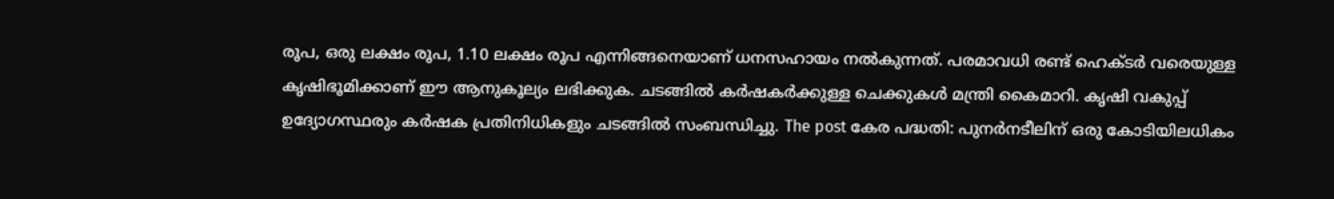രൂപ, ഒരു ലക്ഷം രൂപ, 1.10 ലക്ഷം രൂപ എന്നിങ്ങനെയാണ് ധനസഹായം നൽകുന്നത്. പരമാവധി രണ്ട് ഹെക്ടർ വരെയുള്ള കൃഷിഭൂമിക്കാണ് ഈ ആനുകൂല്യം ലഭിക്കുക. ചടങ്ങിൽ കർഷകർക്കുള്ള ചെക്കുകൾ മന്ത്രി കൈമാറി. കൃഷി വകുപ്പ് ഉദ്യോഗസ്ഥരും കർഷക പ്രതിനിധികളും ചടങ്ങിൽ സംബന്ധിച്ചു. The post കേര പദ്ധതി: പുനർനടീലിന് ഒരു കോടിയിലധികം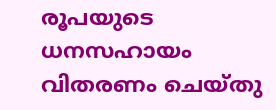രൂപയുടെ ധനസഹായം വിതരണം ചെയ്തു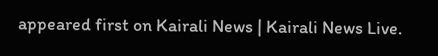appeared first on Kairali News | Kairali News Live.